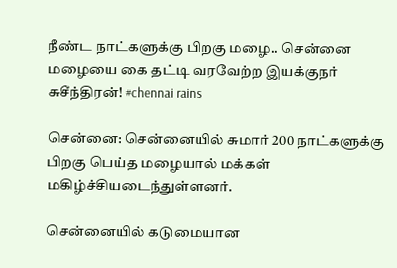நீண்ட நாட்களுக்கு பிறகு மழை.. சென்னை மழையை கை தட்டி வரவேற்ற இயக்குநர் சுசீந்திரன்! #chennai rains

சென்னை: சென்னையில் சுமார் 200 நாட்களுக்கு பிறகு பெய்த மழையால் மக்கள் மகிழ்ச்சியடைந்துள்ளனர்.

சென்னையில் கடுமையான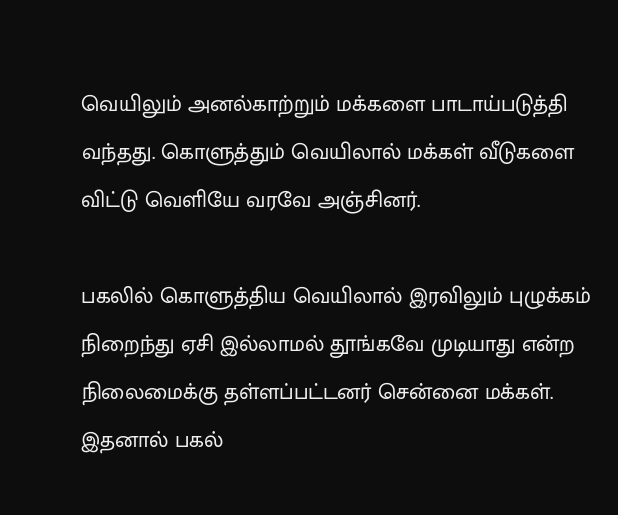வெயிலும் அனல்காற்றும் மக்களை பாடாய்படுத்தி வந்தது. கொளுத்தும் வெயிலால் மக்கள் வீடுகளை விட்டு வெளியே வரவே அஞ்சினர்.

பகலில் கொளுத்திய வெயிலால் இரவிலும் புழுக்கம் நிறைந்து ஏசி இல்லாமல் தூங்கவே முடியாது என்ற நிலைமைக்கு தள்ளப்பட்டனர் சென்னை மக்கள். இதனால் பகல்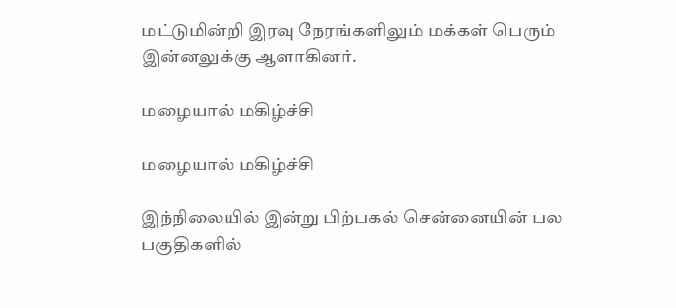மட்டுமின்றி இரவு நேரங்களிலும் மக்கள் பெரும் இன்னலுக்கு ஆளாகினர்.

மழையால் மகிழ்ச்சி

மழையால் மகிழ்ச்சி

இந்நிலையில் இன்று பிற்பகல் சென்னையின் பல பகுதிகளில்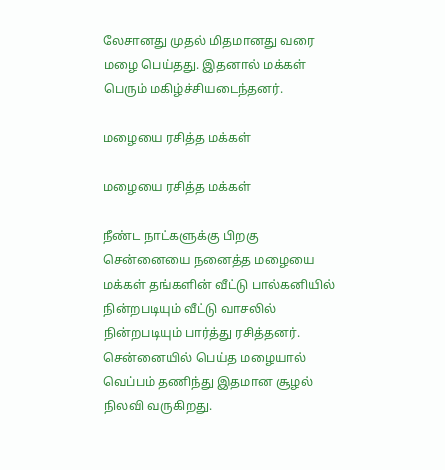லேசானது முதல் மிதமானது வரை மழை பெய்தது. இதனால் மக்கள் பெரும் மகிழ்ச்சியடைந்தனர்.

மழையை ரசித்த மக்கள்

மழையை ரசித்த மக்கள்

நீண்ட நாட்களுக்கு பிறகு சென்னையை நனைத்த மழையை மக்கள் தங்களின் வீட்டு பால்கனியில் நின்றபடியும் வீட்டு வாசலில் நின்றபடியும் பார்த்து ரசித்தனர். சென்னையில் பெய்த மழையால் வெப்பம் தணிந்து இதமான சூழல் நிலவி வருகிறது.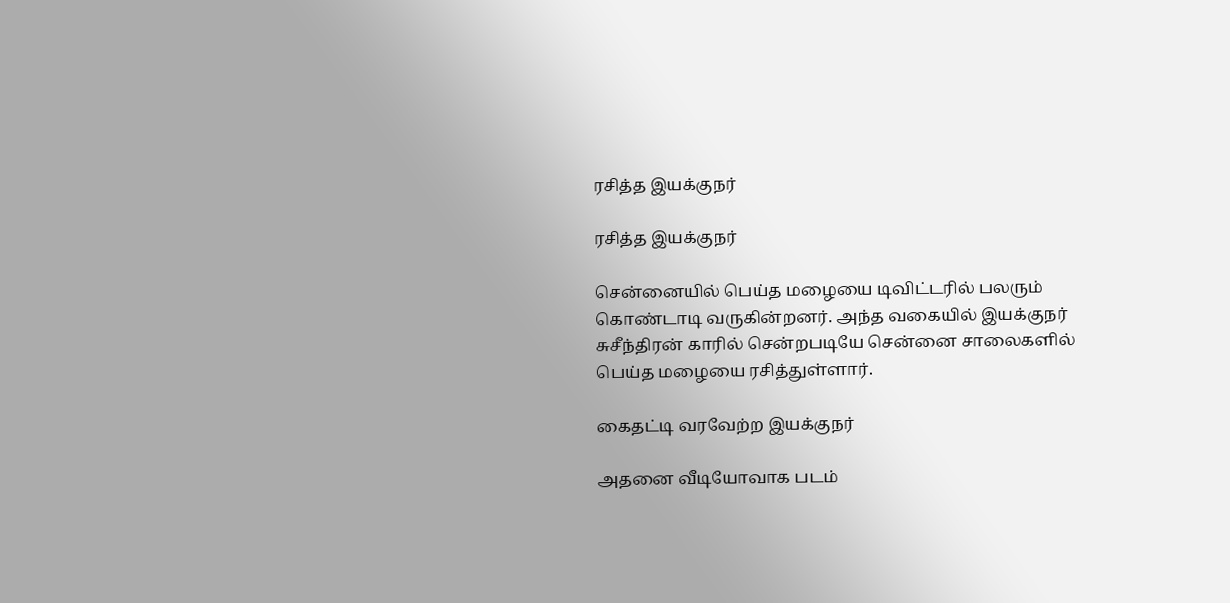ரசித்த இயக்குநர்

ரசித்த இயக்குநர்

சென்னையில் பெய்த மழையை டிவிட்டரில் பலரும் கொண்டாடி வருகின்றனர். அந்த வகையில் இயக்குநர் சுசீந்திரன் காரில் சென்றபடியே சென்னை சாலைகளில் பெய்த மழையை ரசித்துள்ளார்.

கைதட்டி வரவேற்ற இயக்குநர்

அதனை வீடியோவாக படம்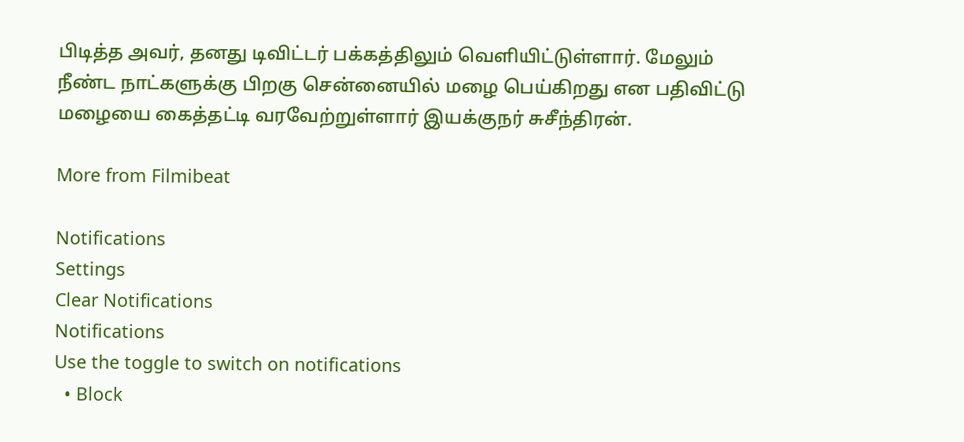பிடித்த அவர், தனது டிவிட்டர் பக்கத்திலும் வெளியிட்டுள்ளார். மேலும் நீண்ட நாட்களுக்கு பிறகு சென்னையில் மழை பெய்கிறது என பதிவிட்டு மழையை கைத்தட்டி வரவேற்றுள்ளார் இயக்குநர் சுசீந்திரன்.

More from Filmibeat

Notifications
Settings
Clear Notifications
Notifications
Use the toggle to switch on notifications
  • Block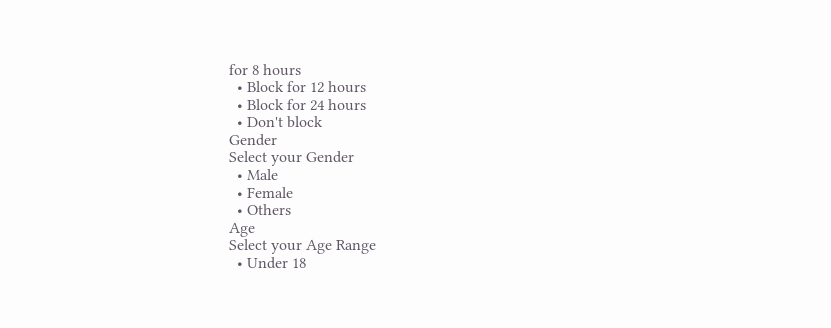for 8 hours
  • Block for 12 hours
  • Block for 24 hours
  • Don't block
Gender
Select your Gender
  • Male
  • Female
  • Others
Age
Select your Age Range
  • Under 18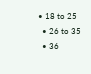• 18 to 25
  • 26 to 35
  • 36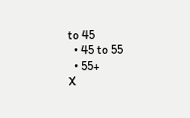to 45
  • 45 to 55
  • 55+
X